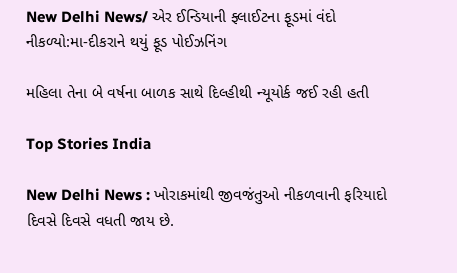New Delhi News/ એર ઈન્ડિયાની ફ્લાઈટના ફૂડમાં વંદો નીકળ્યો:મા-દીકરાને થયું ફૂડ પોઈઝનિંગ

મહિલા તેના બે વર્ષના બાળક સાથે દિલ્હીથી ન્યૂયોર્ક જઈ રહી હતી

Top Stories India

New Delhi News : ખોરાકમાંથી જીવજંતુઓ નીકળવાની ફરિયાદો દિવસે દિવસે વધતી જાય છે.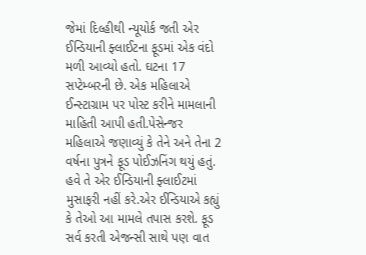જેમાં દિલ્હીથી ન્યૂયોર્ક જતી એર ઈન્ડિયાની ફ્લાઈટના ફૂડમાં એક વંદો મળી આવ્યો હતો. ઘટના 17 સપ્ટેમ્બરની છે. એક મહિલાએ ઈન્સ્ટાગ્રામ પર પોસ્ટ કરીને મામલાની માહિતી આપી હતી.પેસેન્જર મહિલાએ જણાવ્યું કે તેને અને તેના 2 વર્ષના પુત્રને ફૂડ પોઈઝનિંગ થયું હતું. હવે તે એર ઈન્ડિયાની ફ્લાઈટમાં મુસાફરી નહીં કરે.એર ઈન્ડિયાએ કહ્યું કે તેઓ આ મામલે તપાસ કરશે. ફૂડ સર્વ કરતી એજન્સી સાથે પણ વાત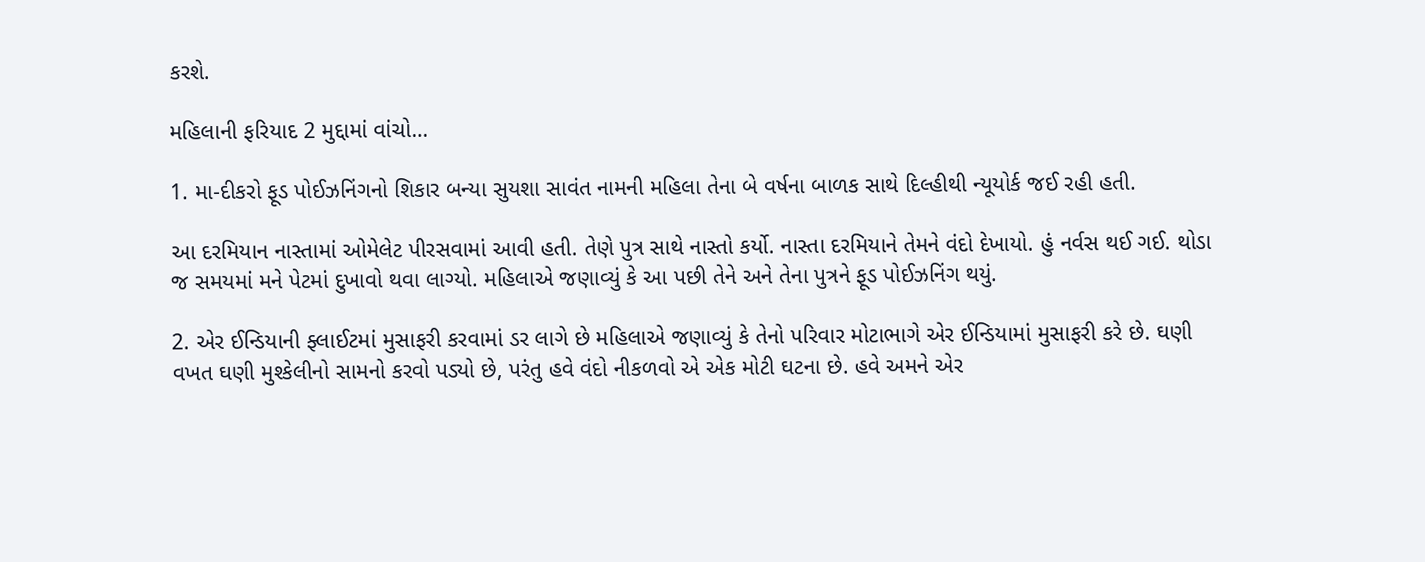કરશે.

મહિલાની ફરિયાદ 2 મુદ્દામાં વાંચો…

1. મા-દીકરો ફૂડ પોઈઝનિંગનો શિકાર બન્યા સુયશા સાવંત નામની મહિલા તેના બે વર્ષના બાળક સાથે દિલ્હીથી ન્યૂયોર્ક જઈ રહી હતી.

આ દરમિયાન નાસ્તામાં ઓમેલેટ પીરસવામાં આવી હતી. તેણે પુત્ર સાથે નાસ્તો કર્યો. નાસ્તા દરમિયાને તેમને વંદો દેખાયો. હું નર્વસ થઈ ગઈ. થોડા જ સમયમાં મને પેટમાં દુખાવો થવા લાગ્યો. મહિલાએ જણાવ્યું કે આ પછી તેને અને તેના પુત્રને ફૂડ પોઈઝનિંગ થયું.

2. એર ઈન્ડિયાની ફ્લાઈટમાં મુસાફરી કરવામાં ડર લાગે છે મહિલાએ જણાવ્યું કે તેનો પરિવાર મોટાભાગે એર ઈન્ડિયામાં મુસાફરી કરે છે. ઘણી વખત ઘણી મુશ્કેલીનો સામનો કરવો પડ્યો છે, પરંતુ હવે વંદો નીકળવો એ એક મોટી ઘટના છે. હવે અમને એર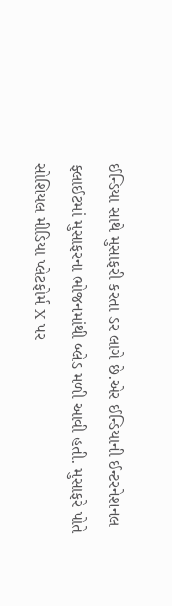ઈન્ડિયા સાથે મુસાફરી કરતા ડર લાગે છે.એર ઈન્ડિયાની ઈન્ટરનેશનલ ફ્લાઈટમાં મુસાફરના ભોજનમાંથી બ્લેડ મળી આવી હતી. મુસાફરે પોતે સોશિયલ મીડિયા પ્લેટફોર્મ X પર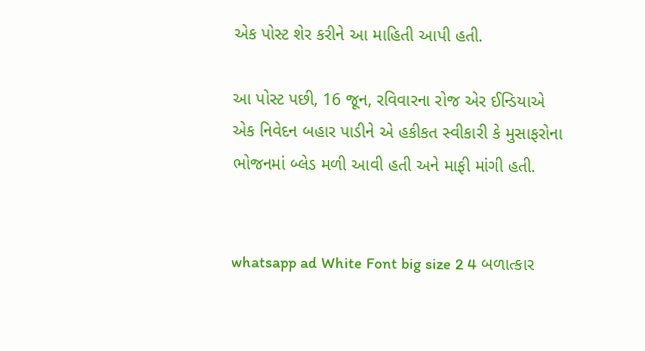એક પોસ્ટ શેર કરીને આ માહિતી આપી હતી.

આ પોસ્ટ પછી, 16 જૂન, રવિવારના રોજ એર ઈન્ડિયાએ એક નિવેદન બહાર પાડીને એ હકીકત સ્વીકારી કે મુસાફરોના ભોજનમાં બ્લેડ મળી આવી હતી અને માફી માંગી હતી.


whatsapp ad White Font big size 2 4 બળાત્કાર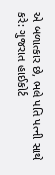એ બળાત્કાર છે, ભલે પતિ પત્ની સાથે કરે: ગુજરાત હાઈકોર્ટ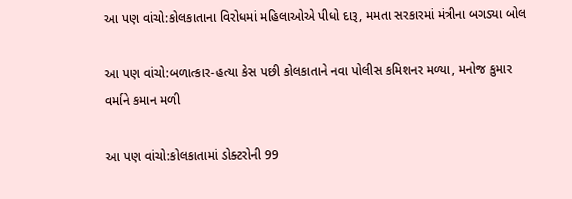આ પણ વાંચો:કોલકાતાના વિરોધમાં મહિલાઓએ પીધો દારૂ, મમતા સરકારમાં મંત્રીના બગડ્યા બોલ

આ પણ વાંચો:બળાત્કાર-હત્યા કેસ પછી કોલકાતાને નવા પોલીસ કમિશનર મળ્યા, મનોજ કુમાર વર્માને કમાન મળી

આ પણ વાંચો:કોલકાતામાં ડોક્ટરોની 99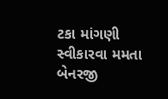ટકા માંગણી સ્વીકારવા મમતા બેનરજી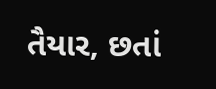તૈયાર, છતાં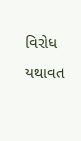વિરોધ યથાવત